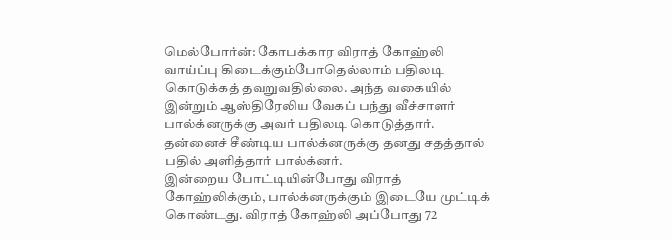மெல்போர்ன்: கோபக்கார விராத் கோஹ்லி வாய்ப்பு கிடைக்கும்போதெல்லாம் பதிலடி கொடுக்கத் தவறுவதில்லை. அந்த வகையில் இன்றும் ஆஸ்திரேலிய வேகப் பந்து வீச்சாளர் பால்க்னருக்கு அவர் பதிலடி கொடுத்தார். தன்னைச் சீண்டிய பால்க்னருக்கு தனது சதத்தால் பதில் அளித்தார் பால்க்னர்.
இன்றைய போட்டியின்போது விராத் கோஹ்லிக்கும், பால்க்னருக்கும் இடையே முட்டிக் கொண்டது. விராத் கோஹ்லி அப்போது 72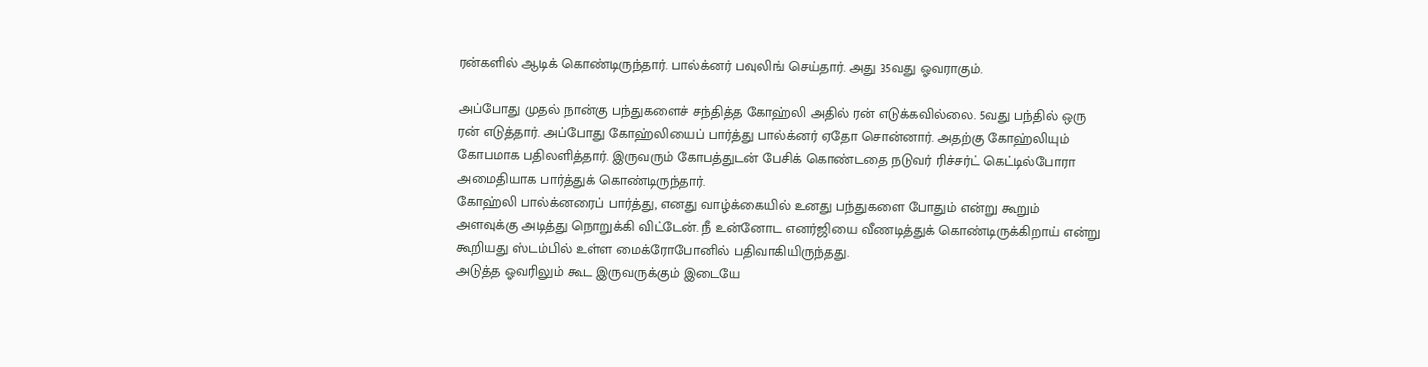ரன்களில் ஆடிக் கொண்டிருந்தார். பால்க்னர் பவுலிங் செய்தார். அது 35வது ஓவராகும்.

அப்போது முதல் நான்கு பந்துகளைச் சந்தித்த கோஹ்லி அதில் ரன் எடுக்கவில்லை. 5வது பந்தில் ஒரு ரன் எடுத்தார். அப்போது கோஹ்லியைப் பார்த்து பால்க்னர் ஏதோ சொன்னார். அதற்கு கோஹ்லியும் கோபமாக பதிலளித்தார். இருவரும் கோபத்துடன் பேசிக் கொண்டதை நடுவர் ரிச்சர்ட் கெட்டில்போரா அமைதியாக பார்த்துக் கொண்டிருந்தார்.
கோஹ்லி பால்க்னரைப் பார்த்து, எனது வாழ்க்கையில் உனது பந்துகளை போதும் என்று கூறும் அளவுக்கு அடித்து நொறுக்கி விட்டேன். நீ உன்னோட எனர்ஜியை வீணடித்துக் கொண்டிருக்கிறாய் என்று கூறியது ஸ்டம்பில் உள்ள மைக்ரோபோனில் பதிவாகியிருந்தது.
அடுத்த ஓவரிலும் கூட இருவருக்கும் இடையே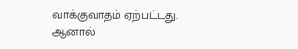வாக்குவாதம் ஏற்பட்டது. ஆனால்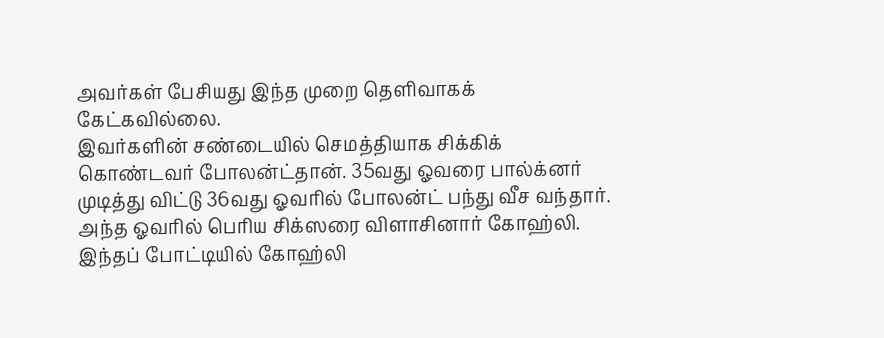அவர்கள் பேசியது இந்த முறை தெளிவாகக் கேட்கவில்லை.
இவர்களின் சண்டையில் செமத்தியாக சிக்கிக் கொண்டவர் போலன்ட்தான். 35வது ஓவரை பால்க்னர் முடித்து விட்டு 36வது ஓவரில் போலன்ட் பந்து வீச வந்தார். அந்த ஓவரில் பெரிய சிக்ஸரை விளாசினார் கோஹ்லி.
இந்தப் போட்டியில் கோஹ்லி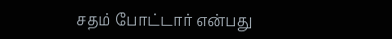சதம் போட்டார் என்பது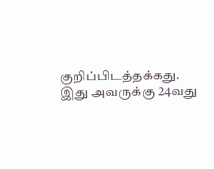குறிப்பிடத்தக்கது. இது அவருக்கு 24வது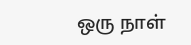ஒரு நாள்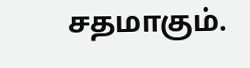சதமாகும்.